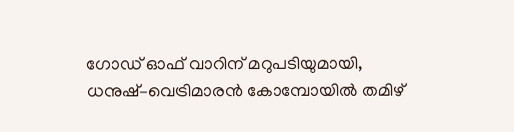ഗോഡ് ഓഫ് വാറിന് മറുപടിയുമായി, ധനുഷ്–വെട്രിമാരൻ കോമ്പോയിൽ തമിഴ്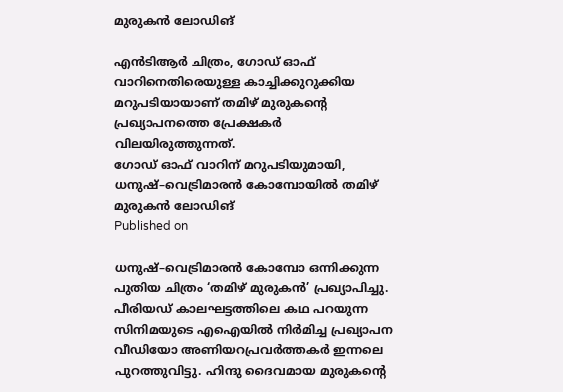മുരുകൻ ലോഡിങ്

എൻടിആർ ചിത്രം, ഗോഡ് ഓഫ് വാറിനെതിരെയുള്ള കാച്ചിക്കുറുക്കിയ മറുപടിയായാണ് തമിഴ് മുരുകന്റെ പ്രഖ്യാപനത്തെ പ്രേക്ഷകർ വിലയിരുത്തുന്നത്.
ഗോഡ് ഓഫ് വാറിന് മറുപടിയുമായി, ധനുഷ്–വെട്രിമാരൻ കോമ്പോയിൽ തമിഴ് മുരുകൻ ലോഡിങ്
Published on

ധനുഷ്–വെട്രിമാരൻ കോമ്പോ ഒന്നിക്കുന്ന പുതിയ ചിത്രം ‘തമിഴ് മുരുകൻ’ പ്രഖ്യാപിച്ചു. പീരിയഡ് കാലഘട്ടത്തിലെ കഥ പറയുന്ന സിനിമയുടെ എഐയിൽ നിർമിച്ച പ്രഖ്യാപന വീഡിയോ അണിയറപ്രവർത്തകർ ഇന്നലെ പുറത്തുവിട്ടു. ഹിന്ദു ദൈവമായ മുരുകന്റെ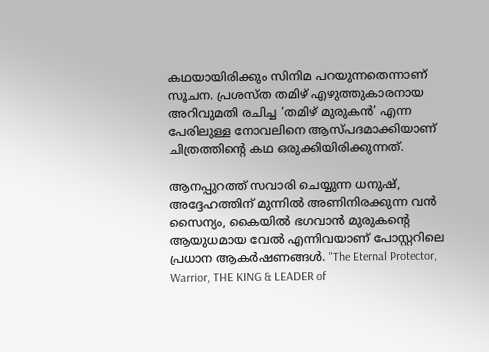കഥയായിരിക്കും സിനിമ പറയുന്നതെന്നാണ് സൂചന. പ്രശസ്ത തമിഴ് എഴുത്തുകാരനായ അറിവുമതി രചിച്ച ‘തമിഴ് മുരുകൻ’ എന്ന പേരിലുള്ള നോവലിനെ ആസ്പദമാക്കിയാണ് ചിത്രത്തിന്റെ കഥ ഒരുക്കിയിരിക്കുന്നത്.

ആനപ്പുറത്ത് സവാരി ചെയ്യുന്ന ധനുഷ്, അദ്ദേഹത്തിന് മുന്നിൽ അണിനിരക്കുന്ന വൻ സൈന്യം, കൈയിൽ ഭഗവാൻ മുരുകന്റെ ആയുധമായ വേൽ എന്നിവയാണ് പോസ്റ്ററിലെ പ്രധാന ആകർഷണങ്ങൾ. "The Eternal Protector, Warrior, THE KING & LEADER of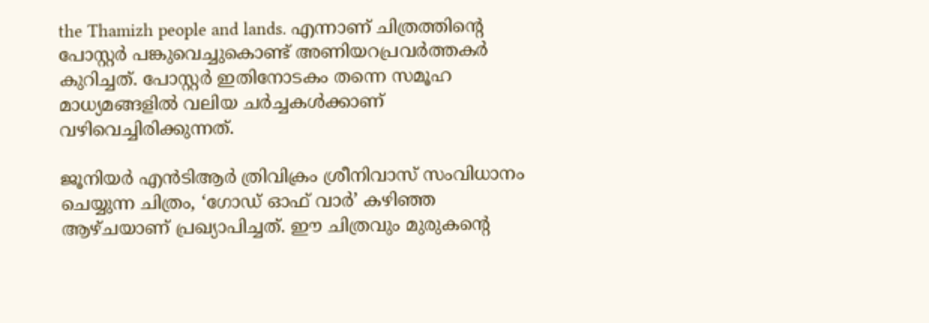the Thamizh people and lands. എന്നാണ് ചിത്രത്തിന്റെ പോസ്റ്റർ പങ്കുവെച്ചുകൊണ്ട് അണിയറപ്രവർത്തകർ കുറിച്ചത്. പോസ്റ്റർ ഇതിനോടകം തന്നെ സമൂഹ മാധ്യമങ്ങളിൽ വലിയ ചർച്ചകൾക്കാണ് വഴിവെച്ചിരിക്കുന്നത്.

ജൂനിയർ എൻടിആർ ത്രിവിക്രം ശ്രീനിവാസ് സംവിധാനം ചെയ്യുന്ന ചിത്രം, ‘ഗോഡ് ഓഫ് വാർ’ കഴിഞ്ഞ ആഴ്ചയാണ് പ്രഖ്യാപിച്ചത്. ഈ ചിത്രവും മുരുകന്റെ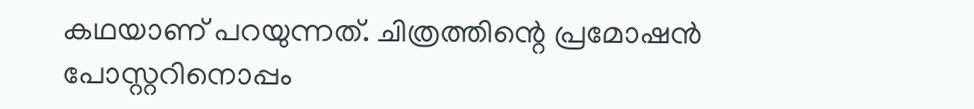കഥയാണ് പറയുന്നത്. ചിത്രത്തിന്റെ പ്രമോഷന്‍ പോസ്റ്ററിനൊപ്പം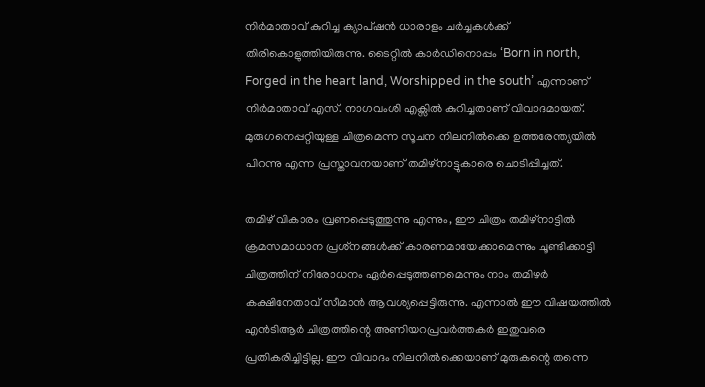നിര്‍മാതാവ് കുറിച്ച ക്യാപ്ഷൻ ധാരാളം ചർച്ചകൾക്ക് തിരികൊളുത്തിയിരുന്നു. ടൈറ്റില്‍ കാര്‍ഡിനൊപ്പം ‘Born in north, Forged in the heart land, Worshipped in the south’ എന്നാണ് നിര്‍മാതാവ് എസ്. നാഗവംശി എക്സില്‍ കുറിച്ചതാണ് വിവാദമായത്. മുരുഗനെപ്പറ്റിയുള്ള ചിത്രമെന്ന സൂചന നിലനില്‍ക്കെ ഉത്തരേന്ത്യയില്‍ പിറന്നു എന്ന പ്രസ്താവനയാണ് തമിഴ്‌നാട്ടുകാരെ ചൊടിപ്പിച്ചത്.

തമിഴ് വികാരം വ്രണപ്പെടുത്തുന്നു എന്നും, ഈ ചിത്രം തമിഴ്‌നാട്ടിൽ ക്രമസമാധാന പ്രശ്‌നങ്ങൾക്ക് കാരണമായേക്കാമെന്നും ചൂണ്ടിക്കാട്ടി ചിത്രത്തിന് നിരോധനം ഏർപ്പെടുത്തണമെന്നും നാം തമിഴർ കക്ഷിനേതാവ് സീമാൻ ആവശ്യപ്പെട്ടിരുന്നു. എന്നാൽ ഈ വിഷയത്തിൽ എൻടിആർ ചിത്രത്തിന്റെ അണിയറപ്രവർത്തകർ ഇതുവരെ പ്രതികരിച്ചിട്ടില്ല. ഈ വിവാദം നിലനിൽക്കെയാണ് മുരുകന്റെ തന്നെ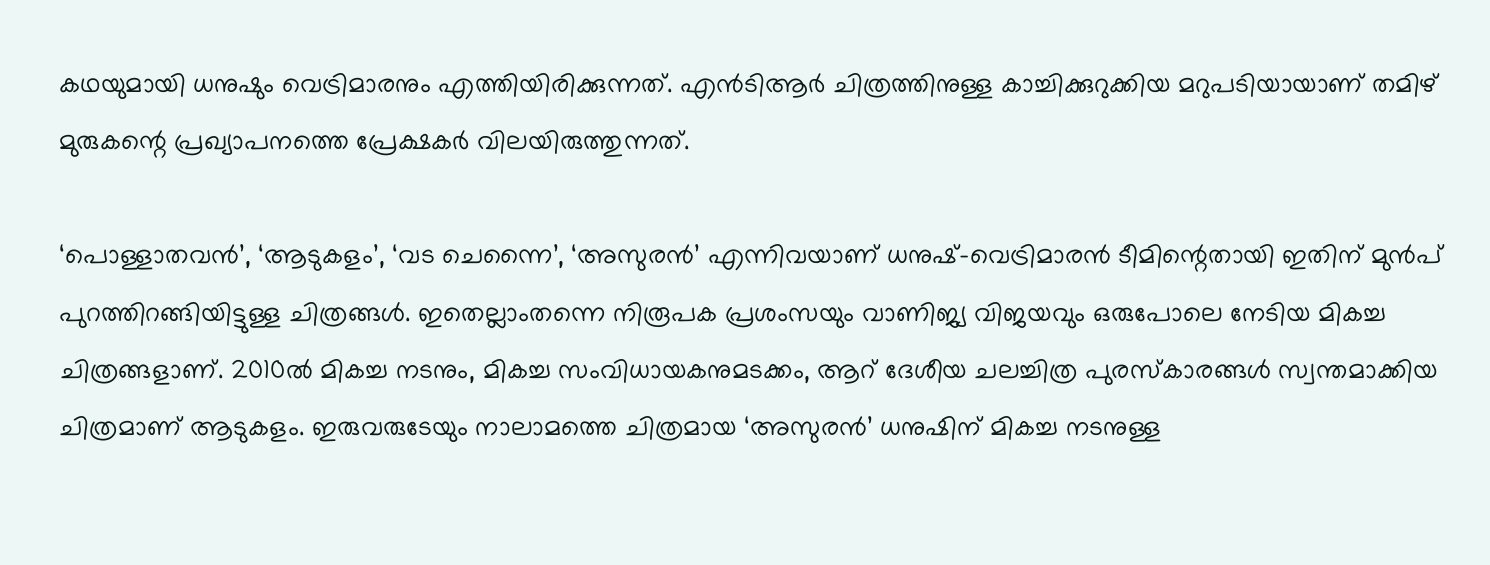കഥയുമായി ധനുഷും വെട്രിമാരനും എത്തിയിരിക്കുന്നത്. എൻടിആർ ചിത്രത്തിനുള്ള കാച്ചിക്കുറുക്കിയ മറുപടിയായാണ് തമിഴ് മുരുകന്റെ പ്രഖ്യാപനത്തെ പ്രേക്ഷകർ വിലയിരുത്തുന്നത്.

‘പൊള്ളാതവൻ’, ‘ആടുകളം’, ‘വട ചെന്നൈ’, ‘അസുരൻ’ എന്നിവയാണ് ധനുഷ്-വെട്രിമാരൻ ടീമിന്റെതായി ഇതിന് മുൻപ് പുറത്തിറങ്ങിയിട്ടുള്ള ചിത്രങ്ങൾ. ഇതെല്ലാംതന്നെ നിരൂപക പ്രശംസയും വാണിജ്യ വിജയവും ഒരുപോലെ നേടിയ മികച്ച ചിത്രങ്ങളാണ്. 2010ൽ മികച്ച നടനും, മികച്ച സംവിധായകനുമടക്കം, ആറ് ദേശീയ ചലച്ചിത്ര പുരസ്‌കാരങ്ങൾ സ്വന്തമാക്കിയ ചിത്രമാണ് ആടുകളം. ഇരുവരുടേയും നാലാമത്തെ ചിത്രമായ ‘അസുരൻ’ ധനുഷിന് മികച്ച നടനുള്ള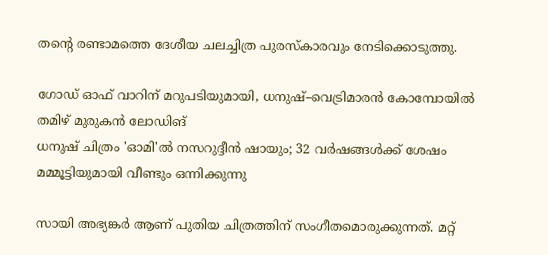തന്റെ രണ്ടാമത്തെ ദേശീയ ചലച്ചിത്ര പുരസ്‌കാരവും നേടിക്കൊടുത്തു.

ഗോഡ് ഓഫ് വാറിന് മറുപടിയുമായി, ധനുഷ്–വെട്രിമാരൻ കോമ്പോയിൽ തമിഴ് മുരുകൻ ലോഡിങ്
ധനുഷ് ചിത്രം 'ഓമി'ൽ നസറുദ്ദീൻ ഷായും; 32 വർഷങ്ങൾക്ക് ശേഷം മമ്മൂട്ടിയുമായി വീണ്ടും ഒന്നിക്കുന്നു

സായി അഭ്യങ്കർ ആണ് പുതിയ ചിത്രത്തിന് സംഗീതമൊരുക്കുന്നത്. മറ്റ്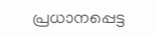പ്രധാനപ്പെട്ട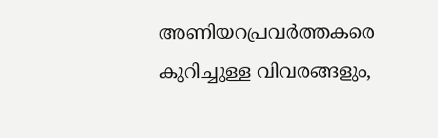അണിയറപ്രവർത്തകരെ കുറിച്ചുള്ള വിവരങ്ങളും,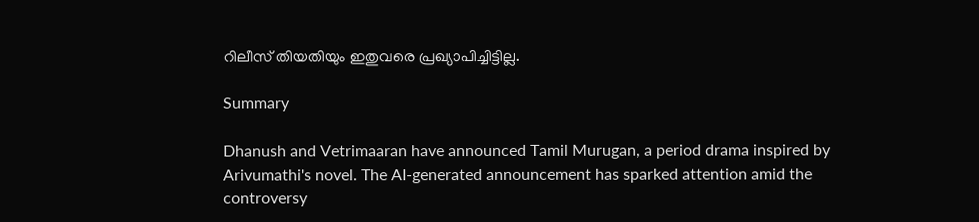റിലീസ് തിയതിയും ഇതുവരെ പ്രഖ്യാപിച്ചിട്ടില്ല.

Summary

Dhanush and Vetrimaaran have announced Tamil Murugan, a period drama inspired by Arivumathi's novel. The AI-generated announcement has sparked attention amid the controversy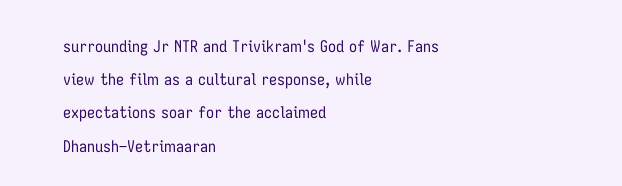surrounding Jr NTR and Trivikram's God of War. Fans view the film as a cultural response, while expectations soar for the acclaimed Dhanush–Vetrimaaran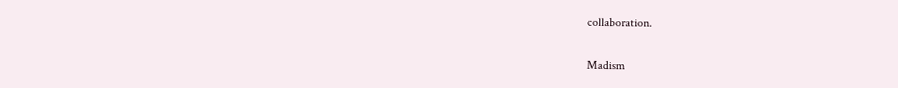collaboration.

Madism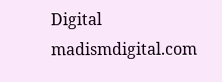Digital
madismdigital.com